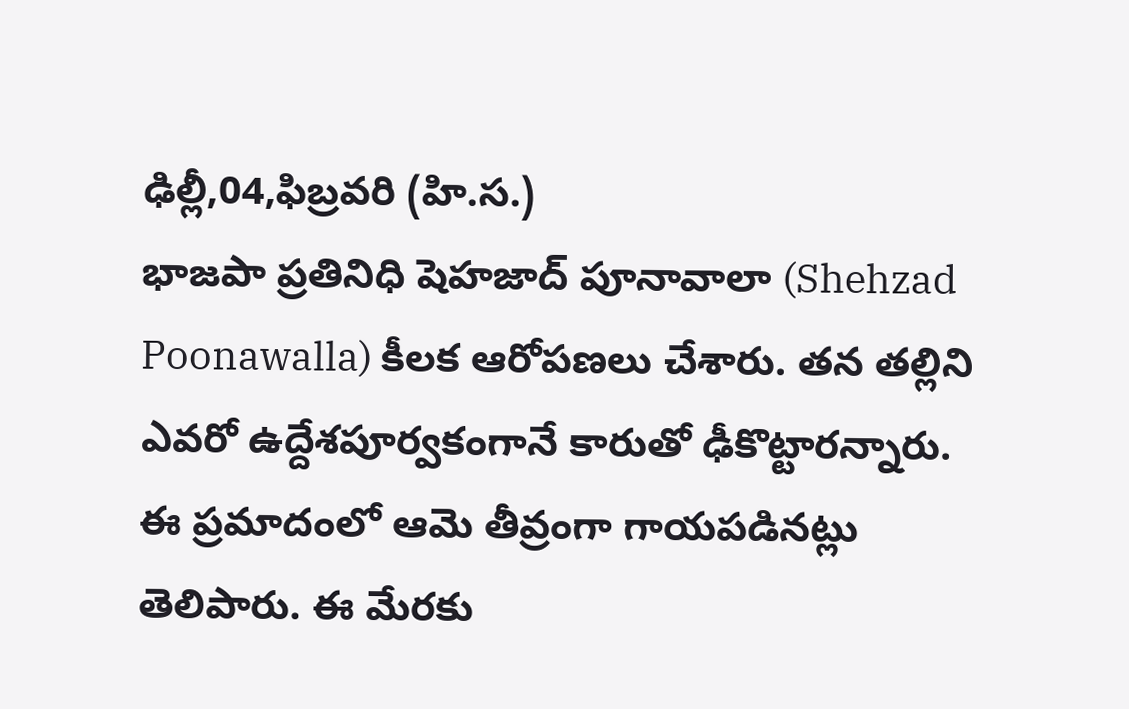ఢిల్లీ,04,ఫిబ్రవరి (హి.స.)
భాజపా ప్రతినిధి షెహజాద్ పూనావాలా (Shehzad Poonawalla) కీలక ఆరోపణలు చేశారు. తన తల్లిని ఎవరో ఉద్దేశపూర్వకంగానే కారుతో ఢీకొట్టారన్నారు. ఈ ప్రమాదంలో ఆమె తీవ్రంగా గాయపడినట్లు తెలిపారు. ఈ మేరకు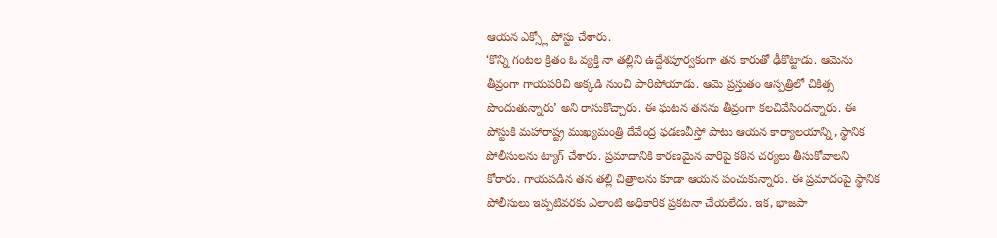ఆయన ఎక్స్లో పోస్టు చేశారు.
‘కొన్ని గంటల క్రితం ఓ వ్యక్తి నా తల్లిని ఉద్దేశపూర్వకంగా తన కారుతో ఢీకొట్టాడు. ఆమెను తీవ్రంగా గాయపరిచి అక్కడి నుంచి పారిపోయాడు. ఆమె ప్రస్తుతం ఆస్పత్రిలో చికిత్స పొందుతున్నారు’ అని రాసుకొచ్చారు. ఈ ఘటన తనను తీవ్రంగా కలచివేసిందన్నారు. ఈ పోస్టుకి మహారాష్ట్ర ముఖ్యమంత్రి దేవేంద్ర ఫడణవీస్తో పాటు ఆయన కార్యాలయాన్ని, స్థానిక పోలీసులను ట్యాగ్ చేశారు. ప్రమాదానికి కారణమైన వారిపై కఠిన చర్యలు తీసుకోవాలని కోరారు. గాయపడిన తన తల్లి చిత్రాలను కూడా ఆయన పంచుకున్నారు. ఈ ప్రమాదంపై స్థానిక పోలీసులు ఇప్పటివరకు ఎలాంటి అధికారిక ప్రకటనా చేయలేదు. ఇక, భాజపా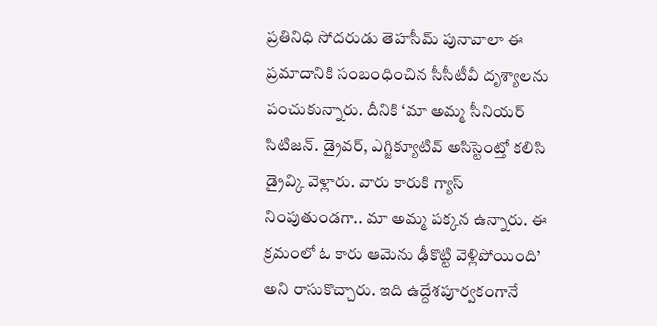ప్రతినిధి సోదరుడు తెహసీమ్ పునావాలా ఈ ప్రమాదానికి సంబంధించిన సీసీటీవీ దృశ్యాలను పంచుకున్నారు. దీనికి ‘మా అమ్మ సీనియర్ సిటిజన్. డ్రైవర్, ఎగ్జిక్యూటివ్ అసిస్టెంట్తో కలిసి డ్రైవ్కి వెళ్లారు. వారు కారుకి గ్యాస్ నింపుతుండగా.. మా అమ్మ పక్కన ఉన్నారు. ఈ క్రమంలో ఓ కారు ఆమెను ఢీకొట్టి వెళ్లిపోయింది’ అని రాసుకొచ్చారు. ఇది ఉద్దేశపూర్వకంగానే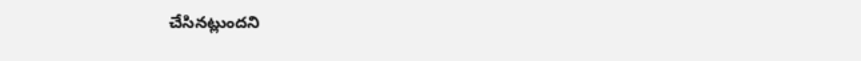చేసినట్లుందని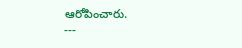ఆరోపించారు.
---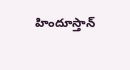హిందూస్తాన్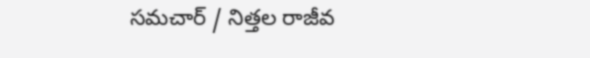సమచార్ / నిత్తల రాజీవ